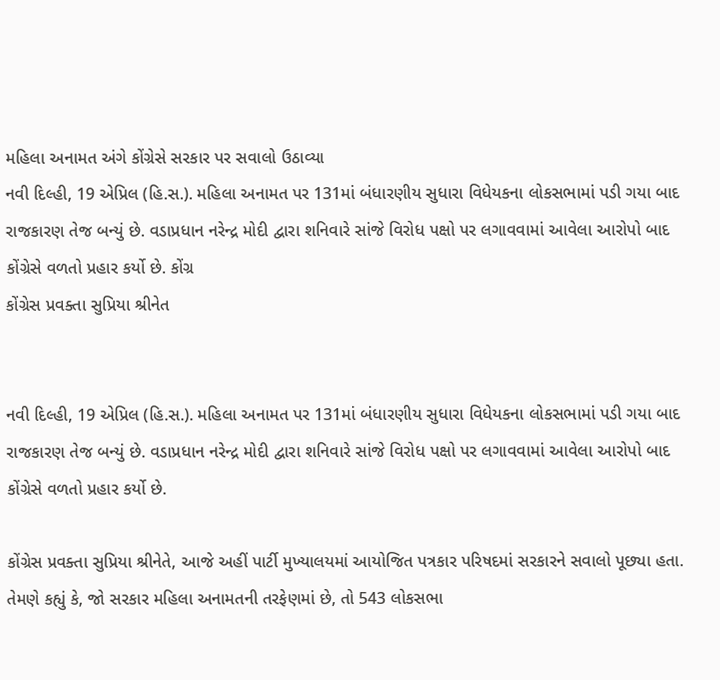મહિલા અનામત અંગે કોંગ્રેસે સરકાર પર સવાલો ઉઠાવ્યા
નવી દિલ્હી, 19 એપ્રિલ (હિ.સ.). મહિલા અનામત પર 131માં બંધારણીય સુધારા વિધેયકના લોકસભામાં પડી ગયા બાદ રાજકારણ તેજ બન્યું છે. વડાપ્રધાન નરેન્દ્ર મોદી દ્વારા શનિવારે સાંજે વિરોધ પક્ષો પર લગાવવામાં આવેલા આરોપો બાદ કોંગ્રેસે વળતો પ્રહાર કર્યો છે. કોંગ્ર
કોંગ્રેસ પ્રવક્તા સુપ્રિયા શ્રીનેત


નવી દિલ્હી, 19 એપ્રિલ (હિ.સ.). મહિલા અનામત પર 131માં બંધારણીય સુધારા વિધેયકના લોકસભામાં પડી ગયા બાદ રાજકારણ તેજ બન્યું છે. વડાપ્રધાન નરેન્દ્ર મોદી દ્વારા શનિવારે સાંજે વિરોધ પક્ષો પર લગાવવામાં આવેલા આરોપો બાદ કોંગ્રેસે વળતો પ્રહાર કર્યો છે.

કોંગ્રેસ પ્રવક્તા સુપ્રિયા શ્રીનેતે, આજે અહીં પાર્ટી મુખ્યાલયમાં આયોજિત પત્રકાર પરિષદમાં સરકારને સવાલો પૂછ્યા હતા. તેમણે કહ્યું કે, જો સરકાર મહિલા અનામતની તરફેણમાં છે, તો 543 લોકસભા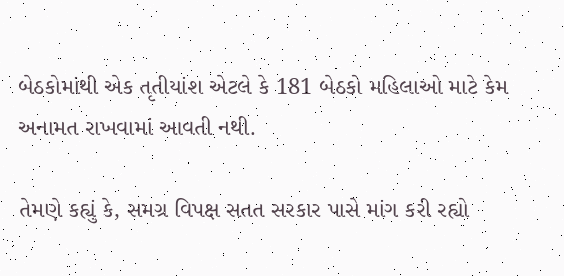બેઠકોમાંથી એક તૃતીયાંશ એટલે કે 181 બેઠકો મહિલાઓ માટે કેમ અનામત રાખવામાં આવતી નથી.

તેમણે કહ્યું કે, સમગ્ર વિપક્ષ સતત સરકાર પાસે માંગ કરી રહ્યો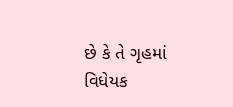છે કે તે ગૃહમાં વિધેયક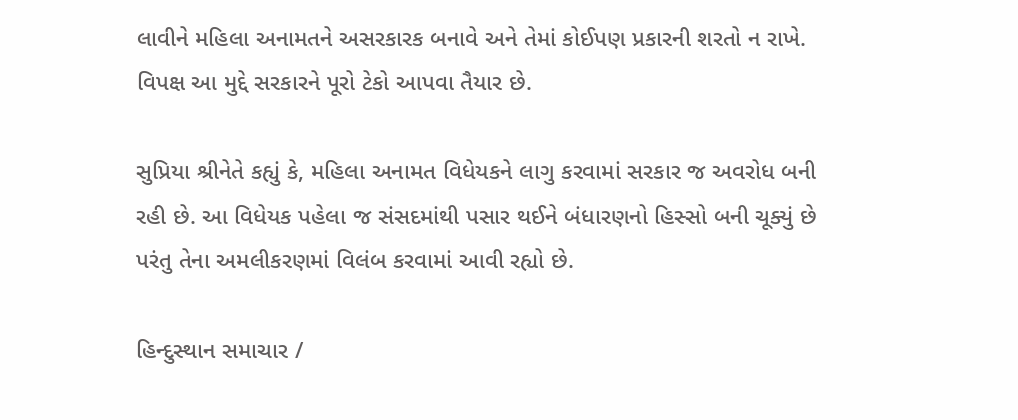લાવીને મહિલા અનામતને અસરકારક બનાવે અને તેમાં કોઈપણ પ્રકારની શરતો ન રાખે. વિપક્ષ આ મુદ્દે સરકારને પૂરો ટેકો આપવા તૈયાર છે.

સુપ્રિયા શ્રીનેતે કહ્યું કે, મહિલા અનામત વિધેયકને લાગુ કરવામાં સરકાર જ અવરોધ બની રહી છે. આ વિધેયક પહેલા જ સંસદમાંથી પસાર થઈને બંધારણનો હિસ્સો બની ચૂક્યું છે પરંતુ તેના અમલીકરણમાં વિલંબ કરવામાં આવી રહ્યો છે.

હિન્દુસ્થાન સમાચાર /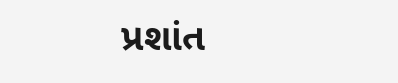પ્રશાંત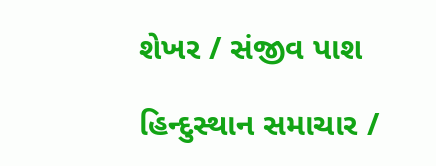શેખર / સંજીવ પાશ

હિન્દુસ્થાન સમાચાર /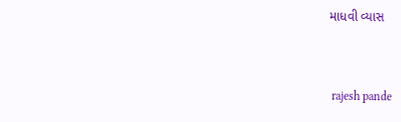માધવી વ્યાસ


 rajesh pande